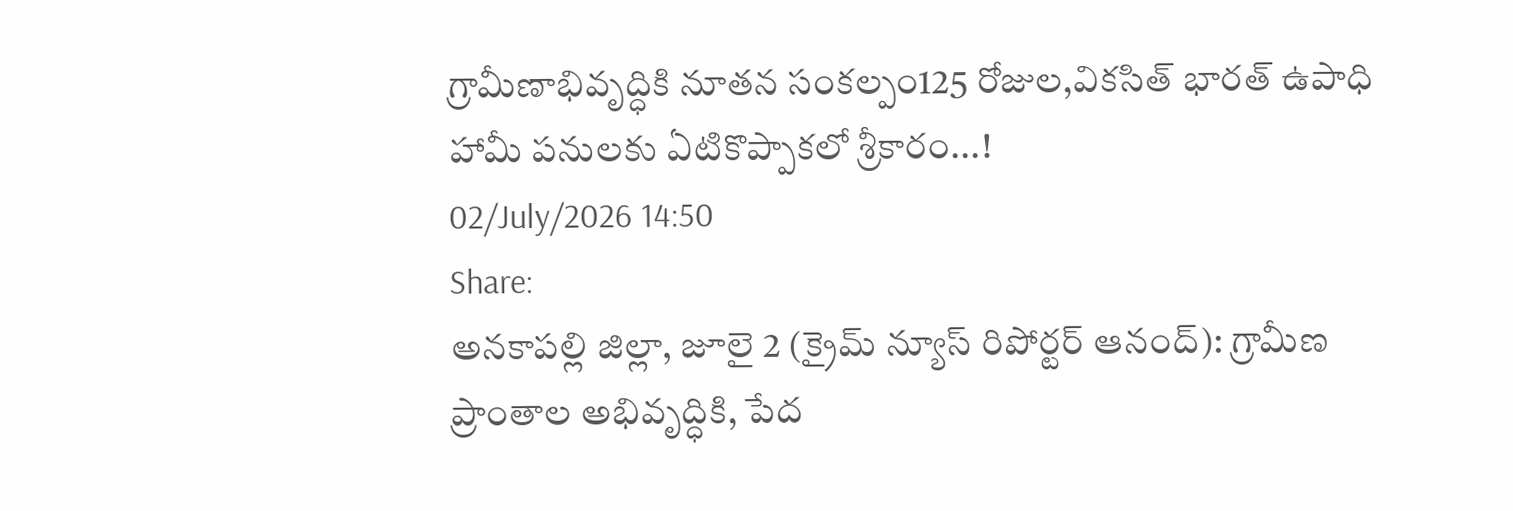గ్రామీణాభివృద్ధికి నూతన సంకల్పం125 రోజుల,వికసిత్ భారత్ ఉపాధి హామీ పనులకు ఏటికొప్పాకలో శ్రీకారం...!
02/July/2026 14:50
Share:
అనకాపల్లి జిల్లా, జూలై 2 (క్రైమ్ న్యూస్ రిపోర్టర్ ఆనంద్): గ్రామీణ ప్రాంతాల అభివృద్ధికి, పేద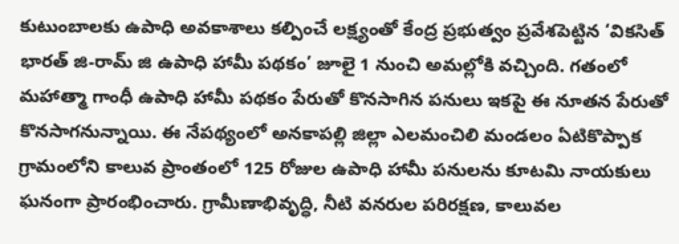కుటుంబాలకు ఉపాధి అవకాశాలు కల్పించే లక్ష్యంతో కేంద్ర ప్రభుత్వం ప్రవేశపెట్టిన ‘వికసిత్ భారత్ జి-రామ్ జి ఉపాధి హామీ పథకం’ జూలై 1 నుంచి అమల్లోకి వచ్చింది. గతంలో మహాత్మా గాంధీ ఉపాధి హామీ పథకం పేరుతో కొనసాగిన పనులు ఇకపై ఈ నూతన పేరుతో కొనసాగనున్నాయి. ఈ నేపథ్యంలో అనకాపల్లి జిల్లా ఎలమంచిలి మండలం ఏటికొప్పాక గ్రామంలోని కాలువ ప్రాంతంలో 125 రోజుల ఉపాధి హామీ పనులను కూటమి నాయకులు ఘనంగా ప్రారంభించారు. గ్రామీణాభివృద్ధి, నీటి వనరుల పరిరక్షణ, కాలువల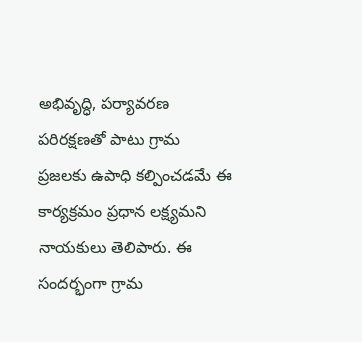అభివృద్ధి, పర్యావరణ పరిరక్షణతో పాటు గ్రామ ప్రజలకు ఉపాధి కల్పించడమే ఈ కార్యక్రమం ప్రధాన లక్ష్యమని నాయకులు తెలిపారు. ఈ సందర్భంగా గ్రామ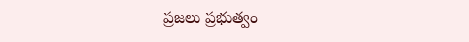ప్రజలు ప్రభుత్వం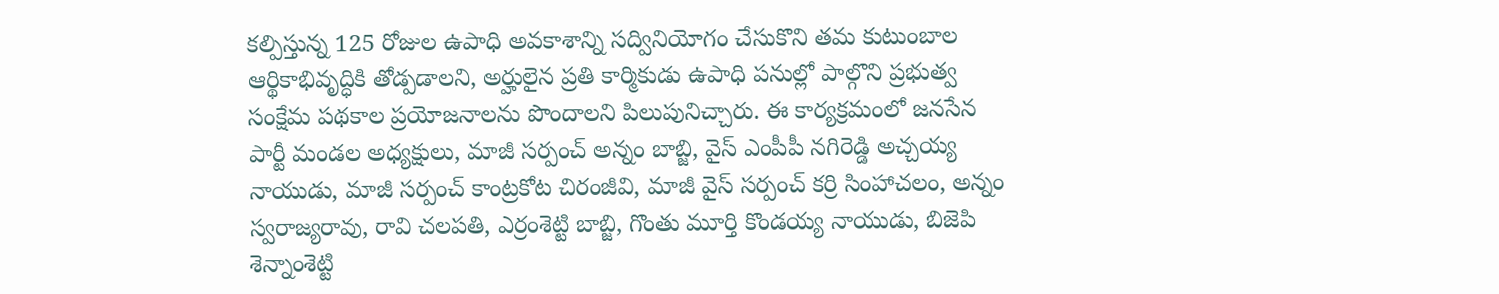కల్పిస్తున్న 125 రోజుల ఉపాధి అవకాశాన్ని సద్వినియోగం చేసుకొని తమ కుటుంబాల ఆర్థికాభివృద్ధికి తోడ్పడాలని, అర్హులైన ప్రతి కార్మికుడు ఉపాధి పనుల్లో పాల్గొని ప్రభుత్వ సంక్షేమ పథకాల ప్రయోజనాలను పొందాలని పిలుపునిచ్చారు. ఈ కార్యక్రమంలో జనసేన పార్టీ మండల అధ్యక్షులు, మాజీ సర్పంచ్ అన్నం బాబ్జి, వైస్ ఎంపీపీ నగిరెడ్డి అచ్చయ్య నాయుడు, మాజీ సర్పంచ్ కాంట్రకోట చిరంజీవి, మాజీ వైస్ సర్పంచ్ కర్రి సింహాచలం, అన్నం స్వరాజ్యరావు, రావి చలపతి, ఎర్రంశెట్టి బాబ్జి, గొంతు మూర్తి కొండయ్య నాయుడు, బిజెపి శెన్నాంశెట్టి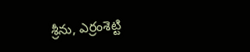శ్రీను, ఎర్రంశెట్టి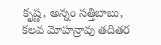కృష్ణ, అన్నం సత్తిబాబు, కలవ మోహన్రావు తదితర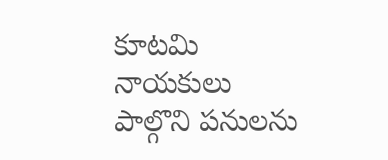కూటమి నాయకులు పాల్గొని పనులను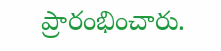ప్రారంభించారు.